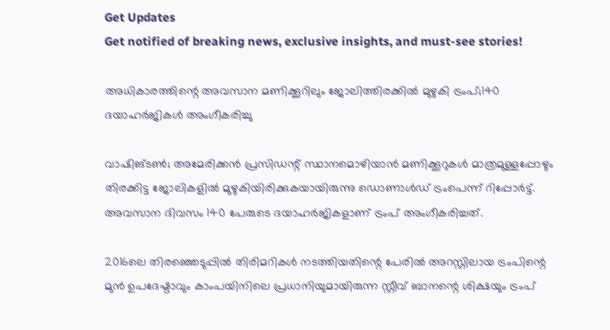Get Updates
Get notified of breaking news, exclusive insights, and must-see stories!

അധികാരത്തിന്റെ അവസാന മണിക്കൂറിലും ജോലിത്തിരക്കില്‍ മുഴുകി ട്രംപ്‌;140 ദയാഹര്‍ജികള്‍ അംഗീകരിച്ചു

വാഷിങ്‌ടണ്‍; അമേരിക്കന്‍ പ്രസിഡന്റ്‌ സ്ഥാനമൊഴിയാന്‍ മണിക്കൂറുകള്‍ മാത്രമുള്ളപ്പോഴും തിരക്കിട്ട ജോലികളില്‍ മുഴുകിയിരിക്കുകയായിരുന്നു ഡൊണാള്‍ഡ്‌ ട്രംപെന്ന്‌ റിപ്പോര്‍ട്ട്‌. അവസാന ദിവസം 140 പേരുടെ ദയാഹര്‍ജികളാണ്‌ ട്രംപ്‌ അംഗീകരിച്ചത്‌.

2016ലെ തിരഞ്ഞെടുപ്പില്‍ തിരിമറികള്‍ നടത്തിയതിന്റെ പേരില്‍ അറസ്റ്റിലായ ട്രംപിന്റെ മുന്‍ ഉപദേഷ്ടാവും കാംപയിനിലെ പ്രധാനിയുമായിരുന്ന സ്റ്റീവ്‌ ബാനന്റെ ശിക്ഷയും ട്രംപ്‌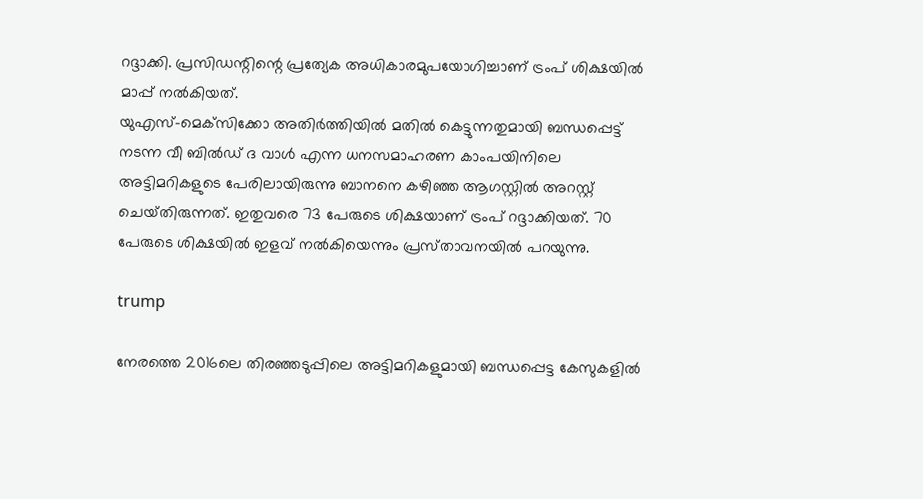റദ്ദാക്കി. പ്രസിഡന്റിന്റെ പ്രത്യേക അധികാരമുപയോഗിച്ചാണ്‌ ട്രംപ്‌ ശിക്ഷയില്‍ മാപ്പ്‌ നല്‍കിയത്‌.
യുഎസ്‌-മെക്‌സിക്കോ അതിര്‍ത്തിയില്‍ മതില്‍ കെട്ടുന്നതുമായി ബന്ധപ്പെട്ട്‌ നടന്ന വീ ബില്‍ഡ്‌ ദ വാള്‍ എന്ന ധനസമാഹരണ കാംപയിനിലെ അട്ടിമറികളുടെ പേരിലായിരുന്നു ബാനനെ കഴിഞ്ഞ ആഗസ്റ്റില്‍ അറസ്റ്റ്‌ ചെയ്‌തിരുന്നത്‌. ഇതുവരെ 73 പേരുടെ ശിക്ഷയാണ്‌ ട്രംപ്‌ റദ്ദാക്കിയത്‌. 70 പേരുടെ ശിക്ഷയില്‍ ഇളവ്‌ നല്‍കിയെന്നും പ്രസ്‌താവനയില്‍ പറയുന്നു.

trump

നേരത്തെ 2016ലെ തിരഞ്ഞടുപ്പിലെ അട്ടിമറികളുമായി ബന്ധപ്പെട്ട കേസുകളില്‍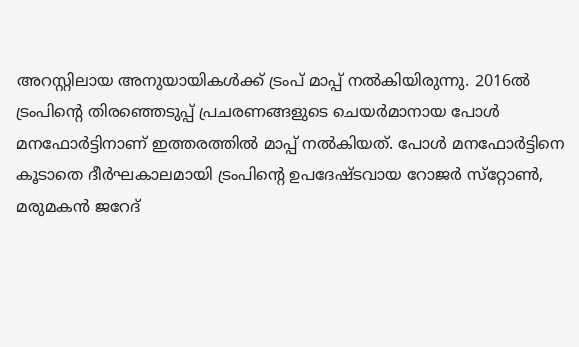അറസ്റ്റിലായ അനുയായികള്‍ക്ക്‌ ട്രംപ്‌ മാപ്പ്‌ നല്‍കിയിരുന്നു. 2016ല്‍ ട്രംപിന്റെ തിരഞ്ഞെടുപ്പ്‌ പ്രചരണങ്ങളുടെ ചെയര്‍മാനായ പോള്‍ മനഫോര്‍ട്ടിനാണ്‌ ഇത്തരത്തില്‍ മാപ്പ്‌ നല്‍കിയത്‌. പോള്‍ മനഫോര്‍ട്ടിനെ കൂടാതെ ദീര്‍ഘകാലമായി ട്രംപിന്റെ ഉപദേഷ്ടവായ റോജര്‍ സ്‌റ്റോണ്‍, മരുമകന്‍ ജറേദ്‌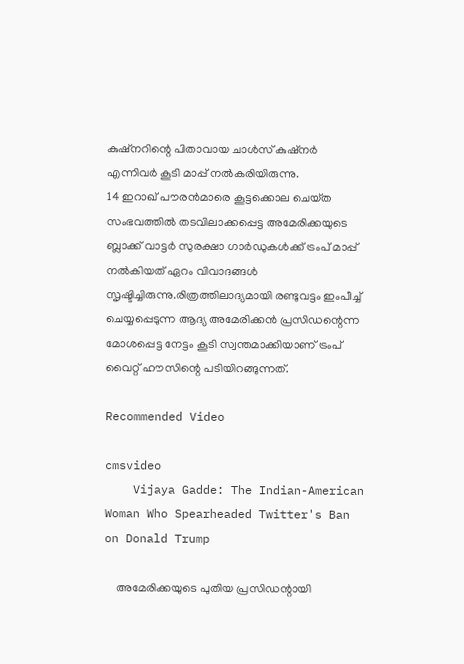കുഷ്‌നറിന്റെ പിതാവായ ചാള്‍സ്‌ കുഷ്‌നര്‍ എന്നിവര്‍ കൂടി മാപ്പ്‌ നല്‍കരിയിരുന്നു.
14 ഇറാഖ്‌ പൗരന്‍മാരെ കൂട്ടക്കൊല ചെയ്‌ത സംഭവത്തില്‍ തടവിലാക്കപ്പെട്ട അമേരിക്കയുടെ ബ്ലാക്ക്‌ വാട്ടര്‍ സുരക്ഷാ ഗാര്‍ഡുകള്‍ക്ക്‌ ട്രംപ്‌ മാപ്പ്‌ നല്‍കിയത്‌ ഏറം വിവാദങ്ങള്‍ സൃഷ്ടിച്ചിരുന്നു.രിത്രത്തിലാദ്യമായി രണ്ടുവട്ടം ഇംപീച്ച്‌ ചെയ്യപ്പെടുന്ന ആദ്യ അമേരിക്കന്‍ പ്രസിഡന്റെന്ന മോശപ്പെട്ട നേട്ടം കൂടി സ്വന്തമാക്കിയാണ്‌ ട്രംപ്‌ വൈറ്റ്‌ ഹൗസിന്റെ പടിയിറങ്ങുന്നത്‌.

Recommended Video

cmsvideo
    Vijaya Gadde: The Indian-American Woman Who Spearheaded Twitter's Ban on Donald Trump

    അമേരിക്കയുടെ പുതിയ പ്രസിഡന്റായി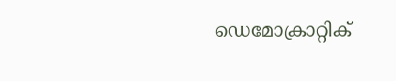ഡെമോക്രാറ്റിക്‌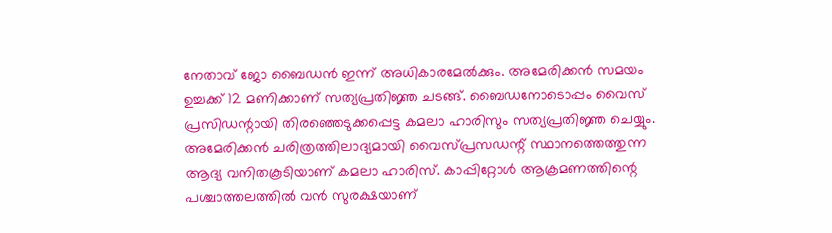നേതാവ്‌ ജോ ബൈഡന്‍ ഇന്ന്‌ അധികാരമേല്‍ക്കും. അമേരിക്കന്‍ സമയം ഉച്ചക്ക്‌ 12 മണിക്കാണ്‌ സത്യപ്രതിജ്ഞ ചടങ്ങ്‌. ബൈഡനോടൊപ്പം വൈസ്‌ പ്രസിഡന്റായി തിരഞ്ഞെടുക്കപ്പെട്ട കമലാ ഹാരിസും സത്യപ്രതിജ്ഞ ചെയ്യും. അമേരിക്കന്‍ ചരിത്രത്തിലാദ്യമായി വൈസ്‌പ്രസഡന്റ്‌ സ്ഥാനത്തെത്തുന്ന ആദ്യ വനിതകൂടിയാണ്‌ കമലാ ഹാരിസ്‌. കാപ്പിറ്റോള്‍ ആക്രമണത്തിന്റെ പശ്ചാത്തലത്തില്‍ വന്‍ സുരക്ഷയാണ്‌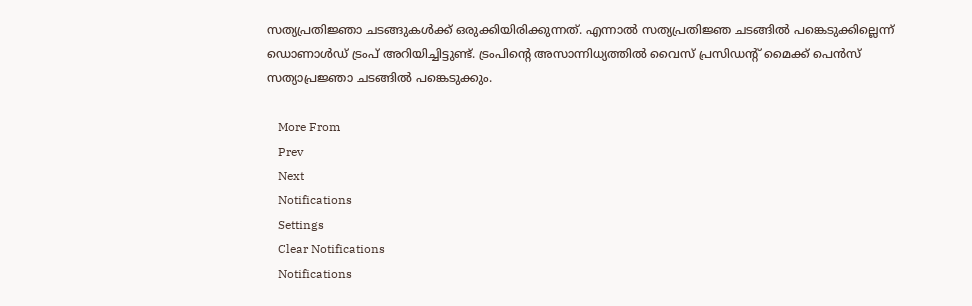സത്യപ്രതിജ്ഞാ ചടങ്ങുകള്‍ക്ക്‌ ഒരുക്കിയിരിക്കുന്നത്‌. എന്നാല്‍ സത്യപ്രതിജ്ഞ ചടങ്ങില്‍ പങ്കെടുക്കില്ലെന്ന്‌ ഡൊണാള്‍ഡ്‌ ട്രംപ്‌ അറിയിച്ചിട്ടുണ്ട്‌. ട്രംപിന്റെ അസാന്നിധ്യത്തില്‍ വൈസ്‌ പ്രസിഡന്റ്‌ മൈക്ക്‌ പെന്‍സ്‌ സത്യാപ്രജ്ഞാ ചടങ്ങില്‍ പങ്കെടുക്കും.

    More From
    Prev
    Next
    Notifications
    Settings
    Clear Notifications
    Notifications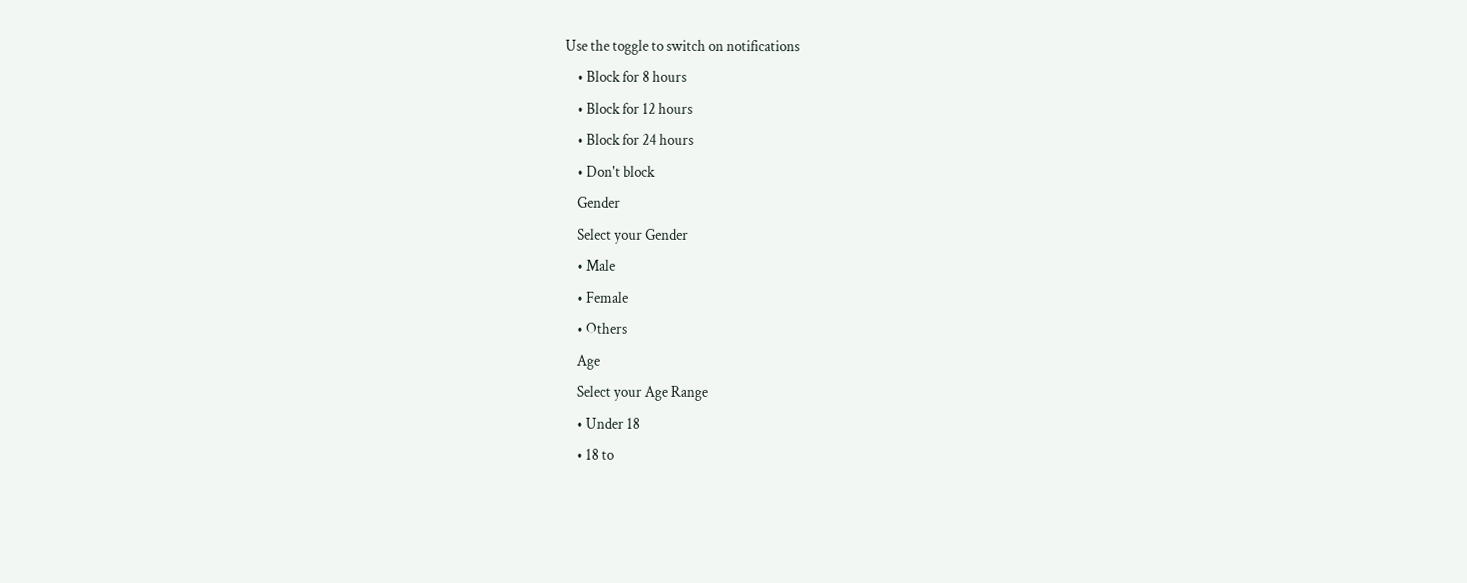Use the toggle to switch on notifications
    • Block for 8 hours
    • Block for 12 hours
    • Block for 24 hours
    • Don't block
    Gender
    Select your Gender
    • Male
    • Female
    • Others
    Age
    Select your Age Range
    • Under 18
    • 18 to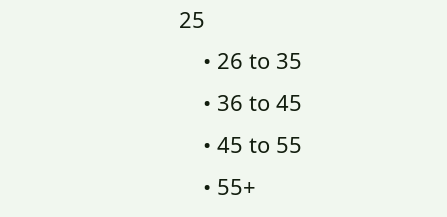25
    • 26 to 35
    • 36 to 45
    • 45 to 55
    • 55+